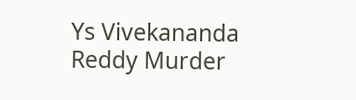Ys Vivekananda Reddy Murder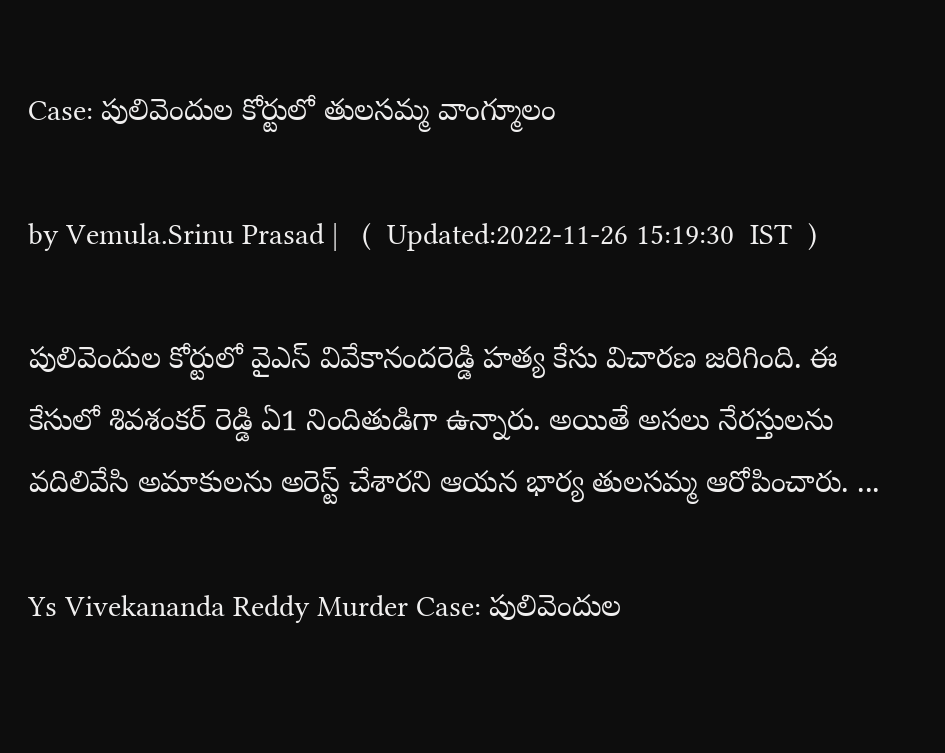Case: పులివెందుల కోర్టులో తులసమ్మ వాంగ్మూలం

by Vemula.Srinu Prasad |   (  Updated:2022-11-26 15:19:30  IST  )

పులివెందుల కోర్టులో వైఎస్ వివేకానందరెడ్డి హత్య కేసు విచారణ జరిగింది. ఈ కేసులో శివశంకర్ రెడ్డి ఏ1 నిందితుడిగా ఉన్నారు. అయితే అసలు నేరస్తులను వదిలివేసి అమాకులను అరెస్ట్ చేశారని ఆయన భార్య తులసమ్మ ఆరోపించారు. ...

Ys Vivekananda Reddy Murder Case: పులివెందుల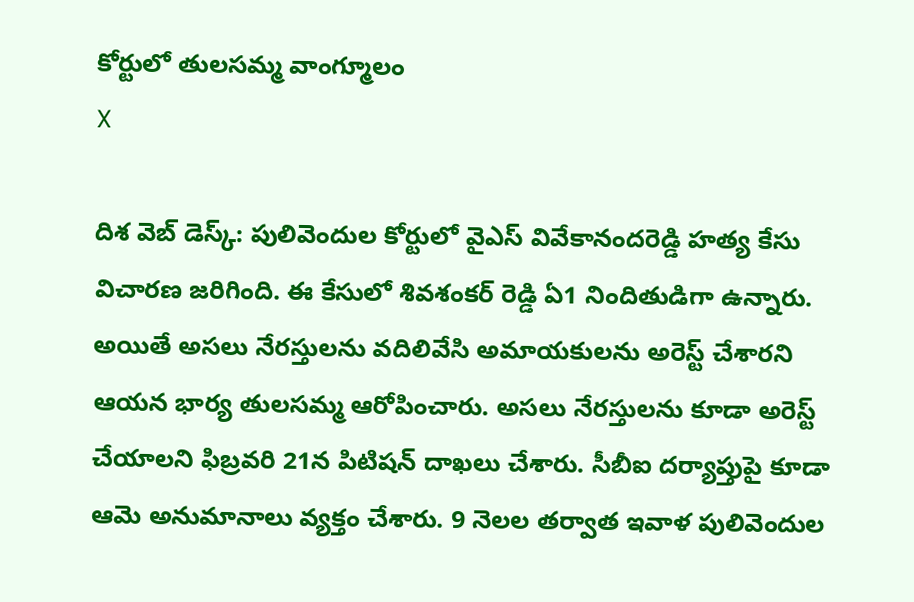కోర్టులో తులసమ్మ వాంగ్మూలం
X

దిశ వెబ్ డెస్క్: పులివెందుల కోర్టులో వైఎస్ వివేకానందరెడ్డి హత్య కేసు విచారణ జరిగింది. ఈ కేసులో శివశంకర్ రెడ్డి ఏ1 నిందితుడిగా ఉన్నారు. అయితే అసలు నేరస్తులను వదిలివేసి అమాయకులను అరెస్ట్ చేశారని ఆయన భార్య తులసమ్మ ఆరోపించారు. అసలు నేరస్తులను కూడా అరెస్ట్ చేయాలని ఫిబ్రవరి 21న పిటిషన్ దాఖలు చేశారు. సీబీఐ దర్యాప్తుపై కూడా ఆమె అనుమానాలు వ్యక్తం చేశారు. 9 నెలల తర్వాత ఇవాళ పులివెందుల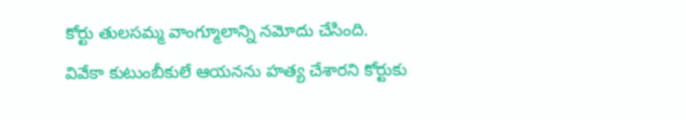కోర్టు తులసమ్మ వాంగ్మూలాన్ని నమోదు చేసింది. వివేకా కుటుంబీకులే ఆయనను హత్య చేశారని కోర్టుకు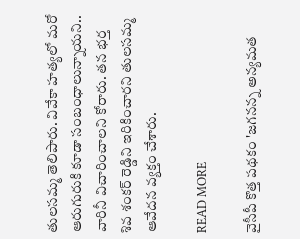తులసమ్మ తెలిపారు. వివేకా హత్యలో మరో ఆరుగురుకి కూడా సంబంధాలున్నాయని.. వారినీ విచారించాలని కోరారు. తన భర్త శివ శంకర్ రెడ్డిని ఇరికించారని తులసమ్మ ఆవేదన వ్యక్తం చేశారు.

READ MORE

వైసీపీ కొత్త పథకం 'జగనన్న అన్యమత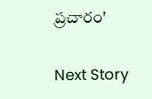ప్రచారం'

Next Story